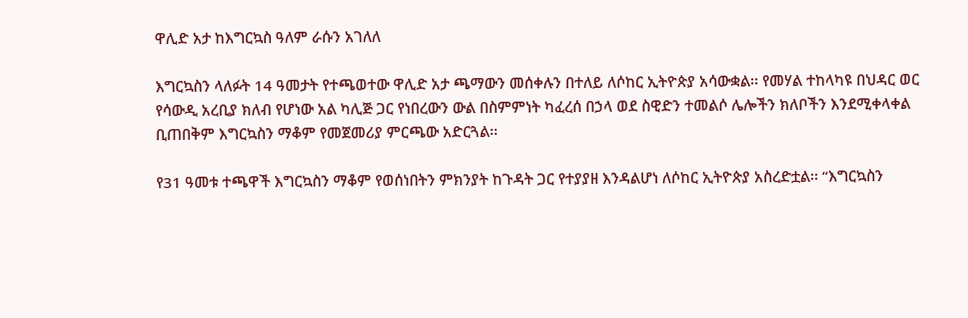ዋሊድ አታ ከእግርኳስ ዓለም ራሱን አገለለ

እግርኳስን ላለፉት 14 ዓመታት የተጫወተው ዋሊድ አታ ጫማውን መሰቀሉን በተለይ ለሶከር ኢትዮጵያ አሳውቋል፡፡ የመሃል ተከላካዩ በህዳር ወር የሳውዲ አረቢያ ክለብ የሆነው አል ካሊጅ ጋር የነበረውን ውል በስምምነት ካፈረሰ በኃላ ወደ ስዊድን ተመልሶ ሌሎችን ክለቦችን እንደሚቀላቀል ቢጠበቅም እግርኳስን ማቆም የመጀመሪያ ምርጫው አድርጓል፡፡

የ31 ዓመቱ ተጫዋች እግርኳስን ማቆም የወሰነበትን ምክንያት ከጉዳት ጋር የተያያዘ እንዳልሆነ ለሶከር ኢትዮጵያ አስረድቷል፡፡ “እግርኳስን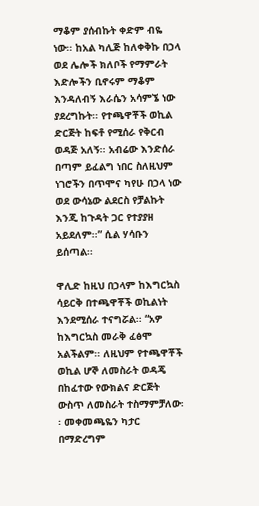ማቆም ያሰብኩት ቀድም ብዬ ነው፡፡ ከአል ካሊጅ ከለቀቅኩ በኃላ ወደ ሌሎች ክለቦች የማምራት እድሎችን ቢኖሩም ማቆም እንዳለብኝ እራሴን አሳምኜ ነው ያደረግኩት፡፡ የተጫዋቾች ወኪል ድርጅት ከፍቶ የሚሰራ የቅርብ ወዳጅ አለኝ፡፡ አብሬው እንድሰራ በጣም ይፈልግ ነበር ስለዚህም ነገሮችን በጥሞና ካየሁ በኃላ ነው ወደ ውሳኔው ልደርስ የቻልኩት እንጂ ከጉዳት ጋር የተያያዘ አይደለም፡፡” ሲል ሃሳቡን ይሰጣል፡፡

ዋሊድ ከዚህ በኃላም ከእግርኳስ ሳይርቅ በተጫዋቾች ወኪልነት እንደሚሰራ ተናግሯል፡፡ “አዎ ከእግርኳስ መራቅ ፈፅሞ አልችልም፡፡ ለዚህም የተጫዋቾች ወኪል ሆኞ ለመስራት ወዳጄ በከፈተው የውክልና ድርጅት ውስጥ ለመስራት ተስማምቻለው፡፡ መቀመጫዬን ካታር በማድረግም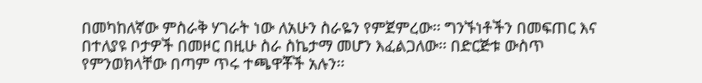በመካከለኛው ምስራቅ ሃገራት ነው ለአሁን ስራዬን የምጀምረው፡፡ ግንኙነቶችን በመፍጠር እና በተለያዩ ቦታዎች በመዞር በዚሁ ስራ ስኬታማ መሆን እፈልጋለው፡፡ በድርጅቱ ውስጥ የምንወክላቸው በጣም ጥሩ ተጫዋቾች አሉን፡፡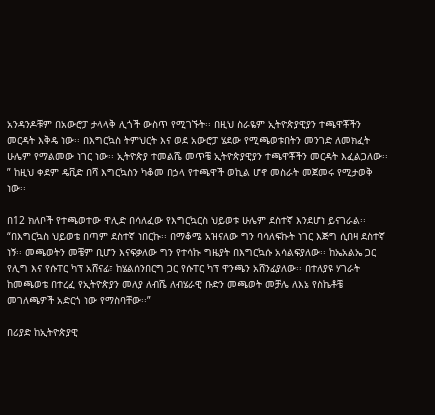አንዳንዶቹም በአውሮፓ ታላላቅ ሊጎች ውስጥ የሚገኙት፡፡ በዚህ ስራዬም ኢትዮጵያዊያን ተጫዋቾችን መርዳት እቅዴ ነው፡፡ በእግርኳስ ትምህርት እና ወደ አውሮፓ ሄደው የሚጫወቱበትን መንገድ ለመክፈት ሁሌም የማልመው ነገር ነው፡፡ ኢትዮጵያ ተመልሼ መጥቼ ኢትዮጵያዊያን ተጫዋቾችን መርዳት እፈልጋለው፡፡” ከዚህ ቀደም ዴቪድ በሻ እግርኳስን ካቆመ በኃላ የተጫዋች ወኪል ሆኖ መስራት መጀመሩ የሚታወቅ ነው፡፡

በ12 ክለቦች የተጫወተው ዋሊድ በሳለፈው የእግርኳርስ ህይወቱ ሁሌም ደስተኛ እንደሆነ ይናገራል፡፡ “በእግርኳስ ህይወቴ በጣም ደስተኛ ነበርኩ፡፡ በማቆሜ አዝናለው ግን ባሳለፍኩት ነገር እጅግ ሲበዛ ደስተኛ ነኝ፡፡ መጫወትን መቼም ቢሆን እናፍቃለው ግን የተሳኩ ግዜያት በእግርኳሱ አሳልፍያለው፡፡ ከኤአልኤ ጋር የሊግ እና የሱፐር ካፕ አሸናፊ፣ ከሄልሰንበርግ ጋር የሱፐር ካፕ ዋንጫን አሸንፊያለው፡፡ በተለያዩ ሃገራት ከመጫወቴ በተረፈ የኢትዮጵያን መለያ ለብሼ ለብሄራዊ ቡድን መጫወት መቻሌ ለእኔ የስኬቶቼ መገለጫዎች አድርጎ ነው የማስባቸው፡፡”

በሪያድ ከኢትዮጵያዊ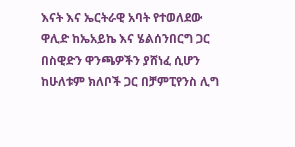እናት እና ኤርትራዊ አባት የተወለደው ዋሊድ ከኤአይኬ እና ሄልሰንበርግ ጋር በስዊድን ዋንጫዎችን ያሸነፈ ሲሆን ከሁለቱም ክለቦች ጋር በቻምፒየንስ ሊግ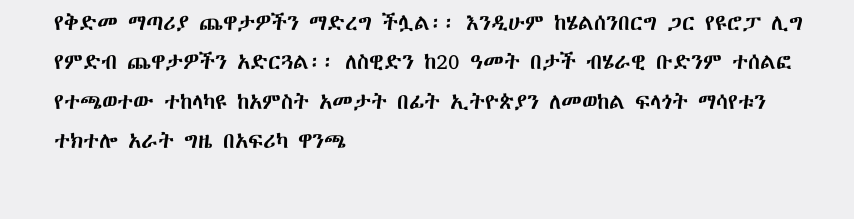የቅድመ ማጣሪያ ጨዋታዎችን ማድረግ ችሏል፡፡ እንዲሁም ከሄልሰንበርግ ጋር የዩሮፓ ሊግ የምድብ ጨዋታዎችን አድርጓል፡፡ ለስዊድን ከ20 ዓመት በታች ብሄራዊ ቡድንም ተሰልፎ የተጫወተው ተከላካዩ ከአምስት አመታት በፊት ኢትዮጵያን ለመወከል ፍላጎት ማሳየቱን ተክተሎ አራት ግዜ በአፍሪካ ዋንጫ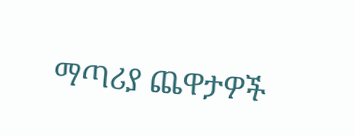ማጣሪያ ጨዋታዎች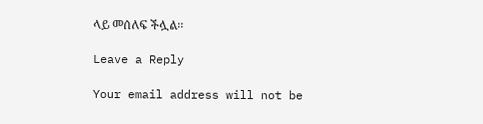ላይ መሰለፍ ችሏል፡፡

Leave a Reply

Your email address will not be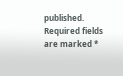published. Required fields are marked *